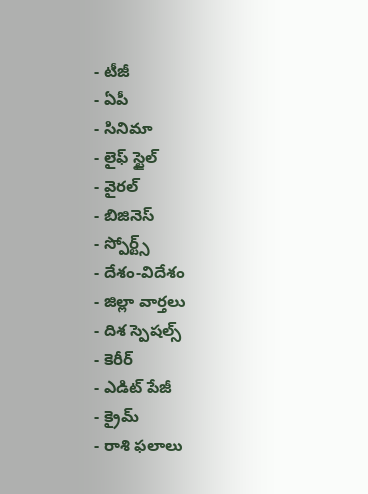- టీజీ
- ఏపీ
- సినిమా
- లైఫ్ స్టైల్
- వైరల్
- బిజినెస్
- స్పోర్ట్స్
- దేశం-విదేశం
- జిల్లా వార్తలు
- దిశ స్పెషల్స్
- కెరీర్
- ఎడిట్ పేజీ
- క్రైమ్
- రాశి ఫలాలు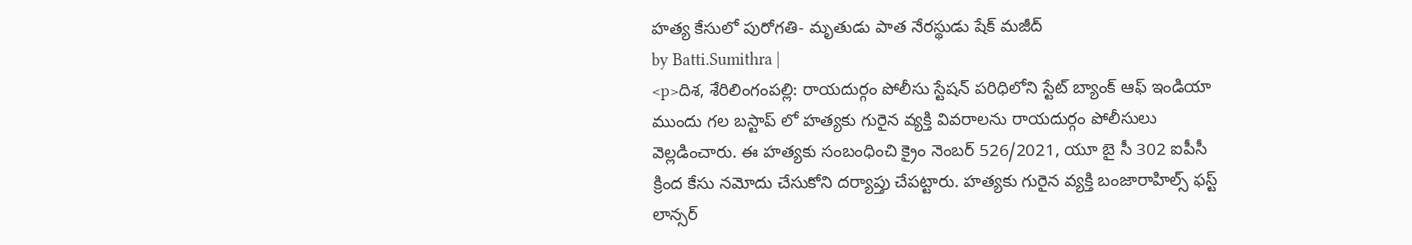హత్య కేసులో పురోగతి- మృతుడు పాత నేరస్థుడు షేక్ మజీద్
by Batti.Sumithra |
<p>దిశ, శేరిలింగంపల్లి: రాయదుర్గం పోలీసు స్టేషన్ పరిధిలోని స్టేట్ బ్యాంక్ ఆఫ్ ఇండియా ముందు గల బస్టాప్ లో హత్యకు గురైన వ్యక్తి వివరాలను రాయదుర్గం పోలీసులు వెల్లడించారు. ఈ హత్యకు సంబంధించి క్రైం నెంబర్ 526/2021, యూ బై సీ 302 ఐపీసీ క్రింద కేసు నమోదు చేసుకోని దర్యాప్తు చేపట్టారు. హత్యకు గురైన వ్యక్తి బంజారాహిల్స్ ఫస్ట్ లాన్సర్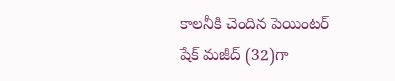కాలనీకి చెందిన పెయింటర్ షేక్ మజీద్ (32)గా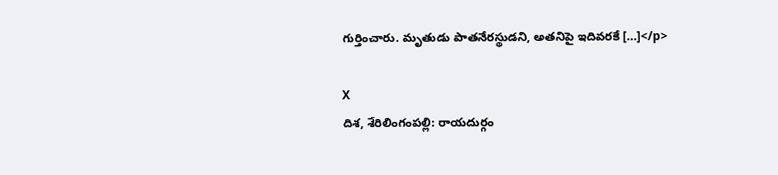గుర్తించారు. మృతుడు పాతనేరస్థుడని, అతనిపై ఇదివరకే […]</p>

X
దిశ, శేరిలింగంపల్లి: రాయదుర్గం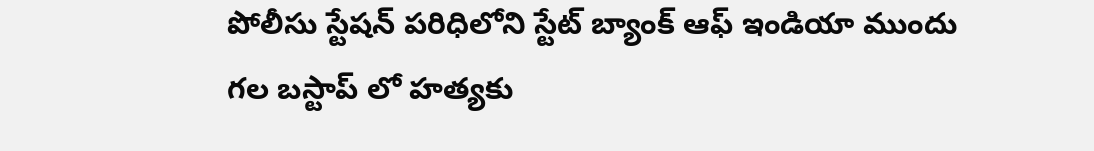పోలీసు స్టేషన్ పరిధిలోని స్టేట్ బ్యాంక్ ఆఫ్ ఇండియా ముందు గల బస్టాప్ లో హత్యకు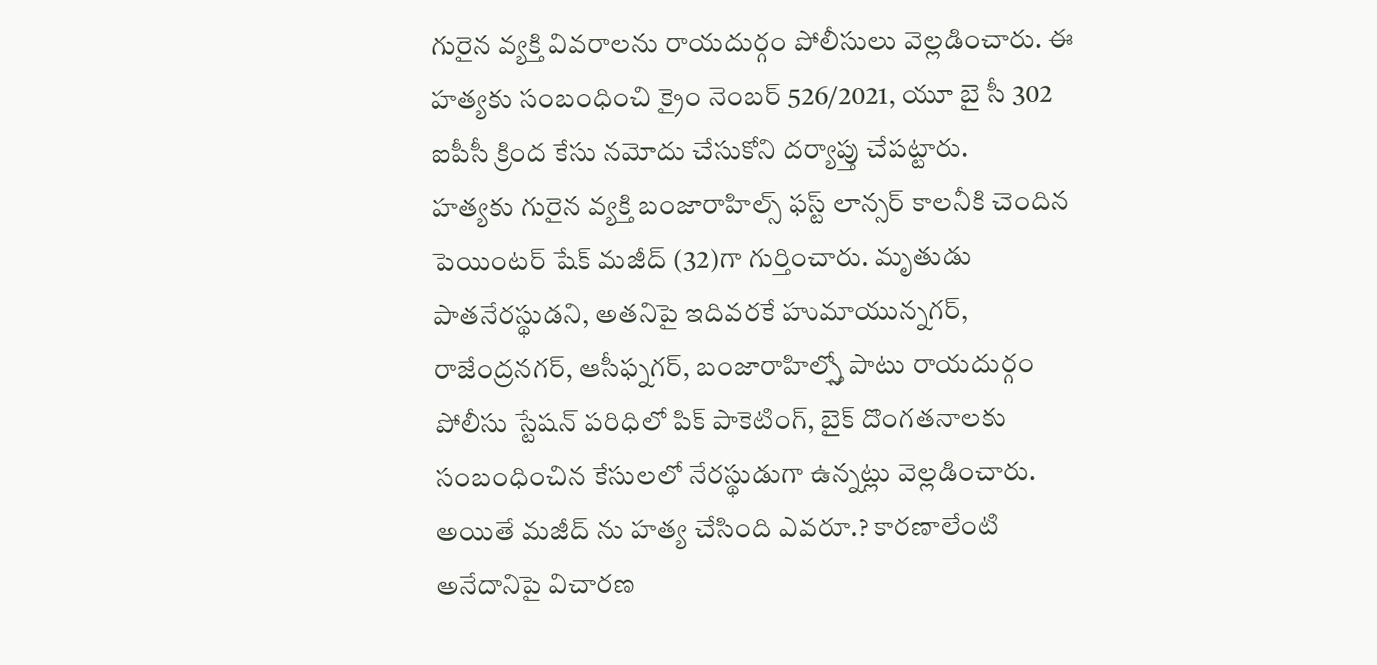గురైన వ్యక్తి వివరాలను రాయదుర్గం పోలీసులు వెల్లడించారు. ఈ హత్యకు సంబంధించి క్రైం నెంబర్ 526/2021, యూ బై సీ 302 ఐపీసీ క్రింద కేసు నమోదు చేసుకోని దర్యాప్తు చేపట్టారు.
హత్యకు గురైన వ్యక్తి బంజారాహిల్స్ ఫస్ట్ లాన్సర్ కాలనీకి చెందిన పెయింటర్ షేక్ మజీద్ (32)గా గుర్తించారు. మృతుడు పాతనేరస్థుడని, అతనిపై ఇదివరకే హుమాయున్నగర్, రాజేంద్రనగర్, ఆసీఫ్నగర్, బంజారాహిల్స్తో పాటు రాయదుర్గం పోలీసు స్టేషన్ పరిధిలో పిక్ పాకెటింగ్, బైక్ దొంగతనాలకు సంబంధించిన కేసులలో నేరస్థుడుగా ఉన్నట్లు వెల్లడించారు. అయితే మజీద్ ను హత్య చేసింది ఎవరూ.? కారణాలేంటి అనేదానిపై విచారణ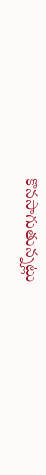కొనసాగుతున్నట్లు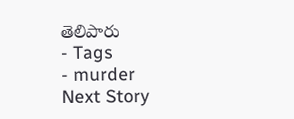తెలిపారు
- Tags
- murder
Next Story